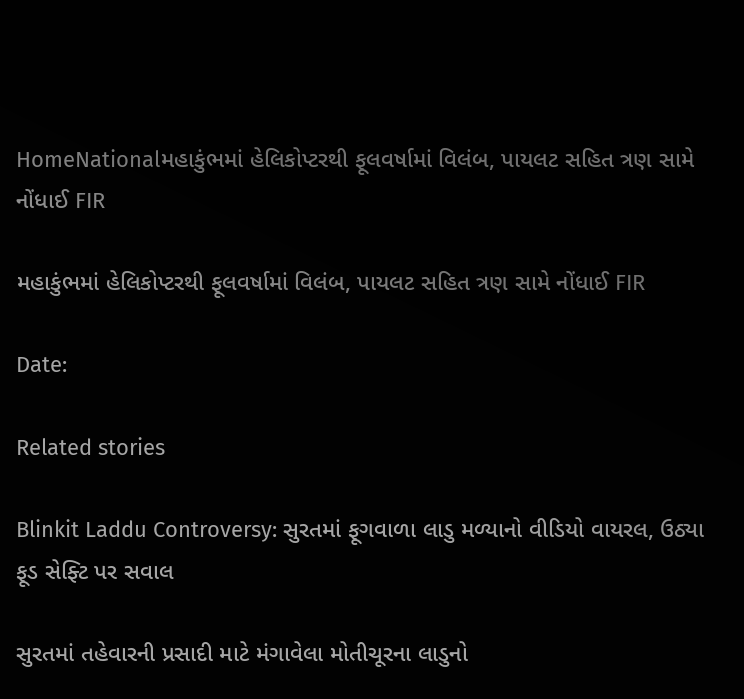HomeNationalમહાકુંભમાં હેલિકોપ્ટરથી ફૂલવર્ષામાં વિલંબ, પાયલટ સહિત ત્રણ સામે નોંધાઈ FIR

મહાકુંભમાં હેલિકોપ્ટરથી ફૂલવર્ષામાં વિલંબ, પાયલટ સહિત ત્રણ સામે નોંધાઈ FIR

Date:

Related stories

Blinkit Laddu Controversy: સુરતમાં ફૂગવાળા લાડુ મળ્યાનો વીડિયો વાયરલ, ઉઠ્યા ફૂડ સેફ્ટિ પર સવાલ

સુરતમાં તહેવારની પ્રસાદી માટે મંગાવેલા મોતીચૂરના લાડુનો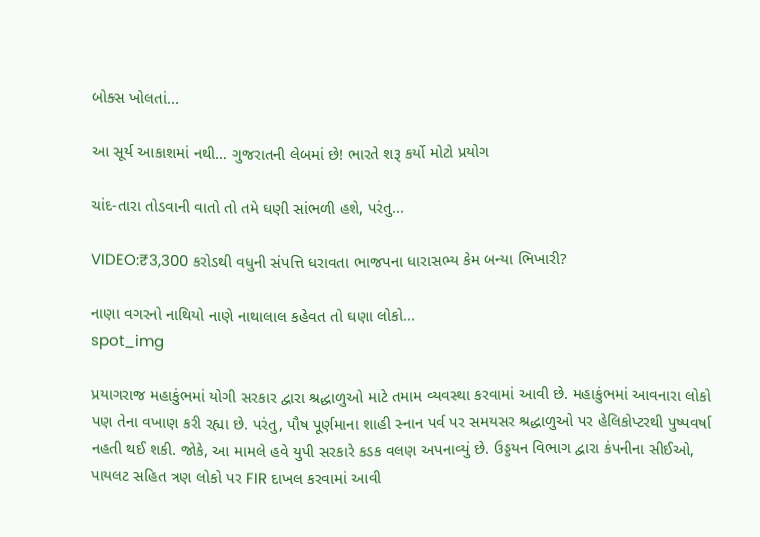બોક્સ ખોલતાં...

આ સૂર્ય આકાશમાં નથી… ગુજરાતની લેબમાં છે! ભારતે શરૂ કર્યો મોટો પ્રયોગ

ચાંદ-તારા તોડવાની વાતો તો તમે ઘણી સાંભળી હશે, પરંતુ...

VIDEO:₹3,300 કરોડથી વધુની સંપત્તિ ધરાવતા ભાજપના ધારાસભ્ય કેમ બન્યા ભિખારી?

નાણા વગરનો નાથિયો નાણે નાથાલાલ કહેવત તો ઘણા લોકો...
spot_img

પ્રયાગરાજ મહાકુંભમાં યોગી સરકાર દ્વારા શ્રદ્ધાળુઓ માટે તમામ વ્યવસ્થા કરવામાં આવી છે. મહાકુંભમાં આવનારા લોકો પણ તેના વખાણ કરી રહ્યા છે. પરંતુ, પૌષ પૂર્ણમાના શાહી સ્નાન પર્વ પર સમયસર શ્રદ્ધાળુઓ પર હેલિકોપ્ટરથી પુષ્પવર્ષા નહતી થઈ શકી. જોકે, આ મામલે હવે યુપી સરકારે કડક વલણ અપનાવ્યું છે. ઉડ્ડયન વિભાગ દ્વારા કંપનીના સીઈઓ, પાયલટ સહિત ત્રણ લોકો પર FIR દાખલ કરવામાં આવી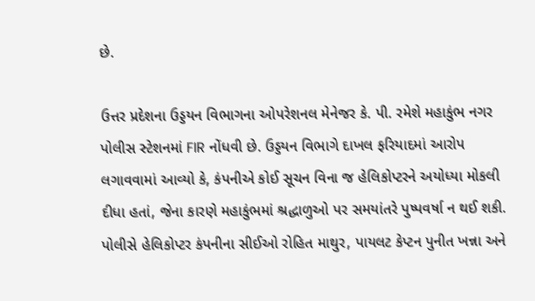છે.

ઉત્તર પ્રદેશના ઉડ્ડયન વિભાગના ઓપરેશનલ મેનેજર કે. પી. રમેશે મહાકુંભ નગર પોલીસ સ્ટેશનમાં FIR નોંધવી છે. ઉડ્ડયન વિભાગે દાખલ ફરિયાદમાં આરોપ લગાવવામાં આવ્યો કે, કંપનીએ કોઈ સૂચન વિના જ હેલિકોપ્ટરને અયોધ્યા મોકલી દીધા હતાં, જેના કારણે મહાકુંભમાં શ્રદ્ધાળુઓ પર સમયાંતરે પુષ્પવર્ષા ન થઈ શકી. પોલીસે હેલિકોપ્ટર કંપનીના સીઈઓ રોહિત માથુર, પાયલટ કેપ્ટન પુનીત ખન્ના અને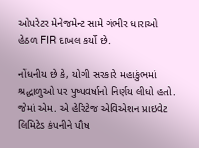ઓપરેટર મેનેજમેન્ટ સામે ગંભીર ધારાઓ હેઠળ FIR દાખલ કર્યો છે.

નોંધનીય છે કે, યોગી સરકારે મહાકુંભમાં શ્રદ્ધાળુઓ પર પુષ્પવર્ષાનો નિર્ણય લીધો હતો. જેમાં એમ. એ હેરિટેજ એવિએશન પ્રાઇવેટ લિમિટેડ કંપનીને પૌષ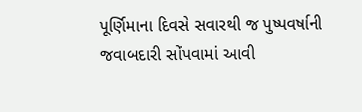પૂર્ણિમાના દિવસે સવારથી જ પુષ્પવર્ષાની જવાબદારી સોંપવામાં આવી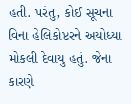હતી. પરંતુ, કોઈ સૂચના વિના હેલિકોપ્ટરને અયોધ્યા મોકલી દેવાયુ હતું. જેના કારણે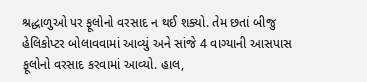શ્રદ્ધાળુઓ પર ફૂલોનો વરસાદ ન થઈ શક્યો. તેમ છતાં બીજુ હેલિકોપ્ટર બોલાવવામાં આવ્યું અને સાંજે 4 વાગ્યાની આસપાસ ફૂલોનો વરસાદ કરવામાં આવ્યો. હાલ,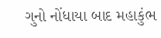ગુનો નોંધાયા બાદ મહાકુંભ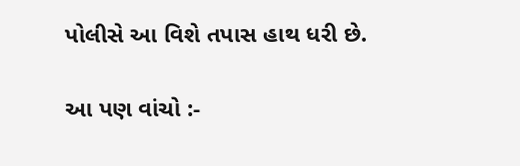પોલીસે આ વિશે તપાસ હાથ ધરી છે.

આ પણ વાંચો :-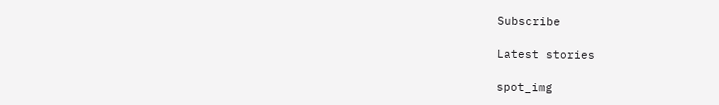Subscribe

Latest stories

spot_img